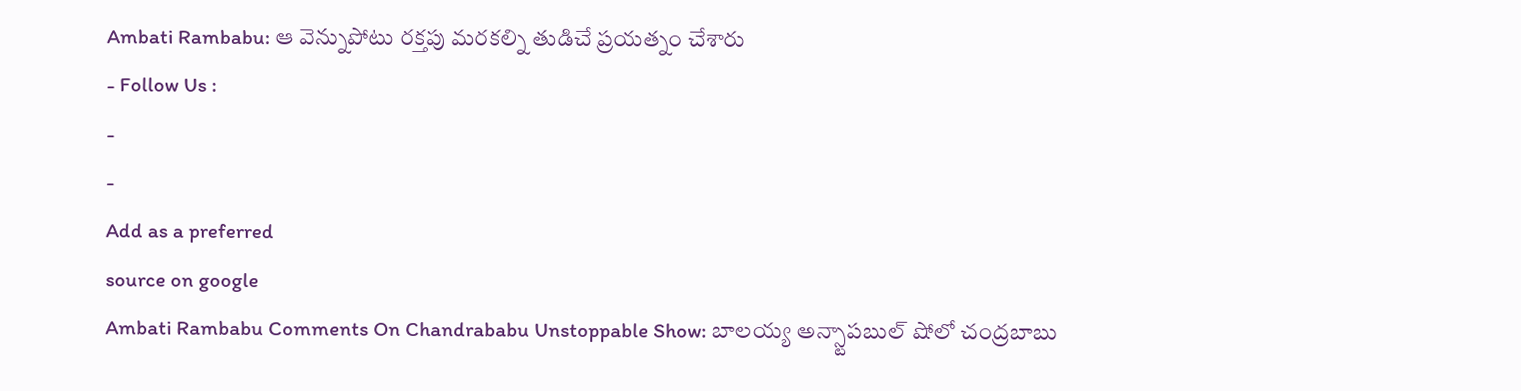Ambati Rambabu: ఆ వెన్నుపోటు రక్తపు మరకల్ని తుడిచే ప్రయత్నం చేశారు
- Follow Us :
-
-
Add as a preferred
source on google
Ambati Rambabu Comments On Chandrababu Unstoppable Show: బాలయ్య అన్స్టాపబుల్ షోలో చంద్రబాబు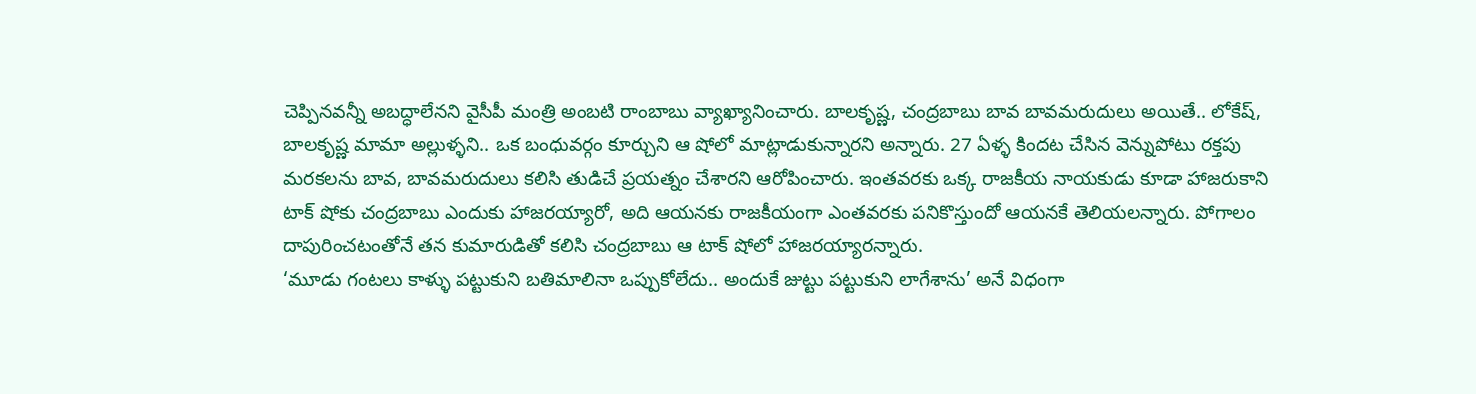చెప్పినవన్నీ అబద్ధాలేనని వైసీపీ మంత్రి అంబటి రాంబాబు వ్యాఖ్యానించారు. బాలకృష్ణ, చంద్రబాబు బావ బావమరుదులు అయితే.. లోకేష్, బాలకృష్ణ మామా అల్లుళ్ళని.. ఒక బంధువర్గం కూర్చుని ఆ షోలో మాట్లాడుకున్నారని అన్నారు. 27 ఏళ్ళ కిందట చేసిన వెన్నుపోటు రక్తపు మరకలను బావ, బావమరుదులు కలిసి తుడిచే ప్రయత్నం చేశారని ఆరోపించారు. ఇంతవరకు ఒక్క రాజకీయ నాయకుడు కూడా హాజరుకాని టాక్ షోకు చంద్రబాబు ఎందుకు హాజరయ్యారో, అది ఆయనకు రాజకీయంగా ఎంతవరకు పనికొస్తుందో ఆయనకే తెలియలన్నారు. పోగాలం దాపురించటంతోనే తన కుమారుడితో కలిసి చంద్రబాబు ఆ టాక్ షోలో హాజరయ్యారన్నారు.
‘మూడు గంటలు కాళ్ళు పట్టుకుని బతిమాలినా ఒప్పుకోలేదు.. అందుకే జుట్టు పట్టుకుని లాగేశాను’ అనే విధంగా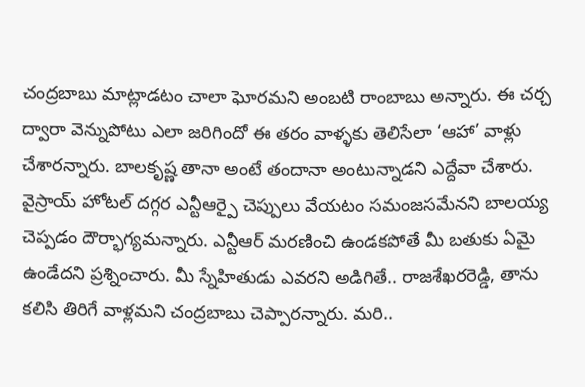చంద్రబాబు మాట్లాడటం చాలా ఘోరమని అంబటి రాంబాబు అన్నారు. ఈ చర్చ ద్వారా వెన్నుపోటు ఎలా జరిగిందో ఈ తరం వాళ్ళకు తెలిసేలా ‘ఆహా’ వాళ్లు చేశారన్నారు. బాలకృష్ణ తానా అంటే తందానా అంటున్నాడని ఎద్దేవా చేశారు. వైస్రాయ్ హోటల్ దగ్గర ఎన్టీఆర్పై చెప్పులు వేయటం సమంజసమేనని బాలయ్య చెప్పడం దౌర్భాగ్యమన్నారు. ఎన్టీఆర్ మరణించి ఉండకపోతే మీ బతుకు ఏమై ఉండేదని ప్రశ్నించారు. మీ స్నేహితుడు ఎవరని అడిగితే.. రాజశేఖరరెడ్డి, తాను కలిసి తిరిగే వాళ్లమని చంద్రబాబు చెప్పారన్నారు. మరి..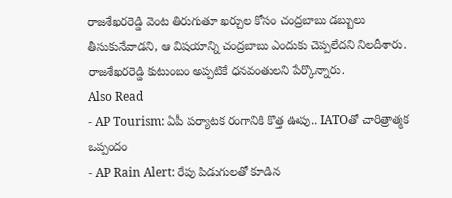రాజశేఖరరెడ్డి వెంట తిరుగుతూ ఖర్చుల కోసం చంద్రబాబు డబ్బులు తీసుకునేవాడని, ఆ విషయాన్ని చంద్రబాబు ఎందుకు చెప్పలేదని నిలదీశారు. రాజశేఖరరెడ్డి కుటుంబం అప్పటికే ధనవంతులని పేర్కొన్నారు.
Also Read
- AP Tourism: ఏపీ పర్యాటక రంగానికి కొత్త ఊపు.. IATOతో చారిత్రాత్మక ఒప్పందం
- AP Rain Alert: రేపు పిడుగులతో కూడిన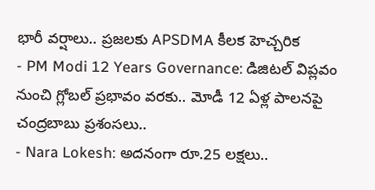భారీ వర్షాలు.. ప్రజలకు APSDMA కీలక హెచ్చరిక
- PM Modi 12 Years Governance: డిజిటల్ విప్లవం నుంచి గ్లోబల్ ప్రభావం వరకు.. మోడీ 12 ఏళ్ల పాలనపై చంద్రబాబు ప్రశంసలు..
- Nara Lokesh: అదనంగా రూ.25 లక్షలు..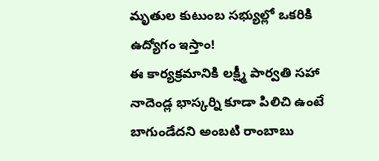మృతుల కుటుంబ సభ్యుల్లో ఒకరికి ఉద్యోగం ఇస్తాం!
ఈ కార్యక్రమానికి లక్ష్మీ పార్వతి సహా నాదెండ్ల భాస్కర్ని కూడా పిలిచి ఉంటే బాగుండేదని అంబటి రాంబాబు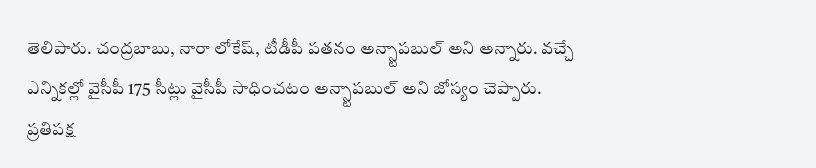తెలిపారు. చంద్రబాబు, నారా లోకేష్, టీడీపీ పతనం అన్స్టాపబుల్ అని అన్నారు. వచ్చే ఎన్నికల్లో వైసీపీ 175 సీట్లు వైసీపీ సాధించటం అన్స్టాపబుల్ అని జోస్యం చెప్పారు. ప్రతిపక్ష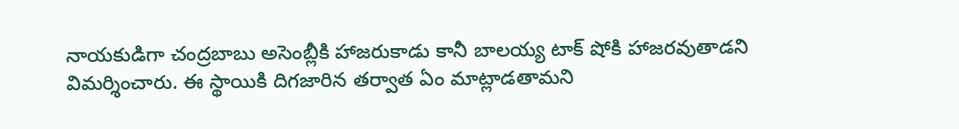నాయకుడిగా చంద్రబాబు అసెంబ్లీకి హాజరుకాడు కానీ బాలయ్య టాక్ షోకి హాజరవుతాడని విమర్శించారు. ఈ స్థాయికి దిగజారిన తర్వాత ఏం మాట్లాడతామని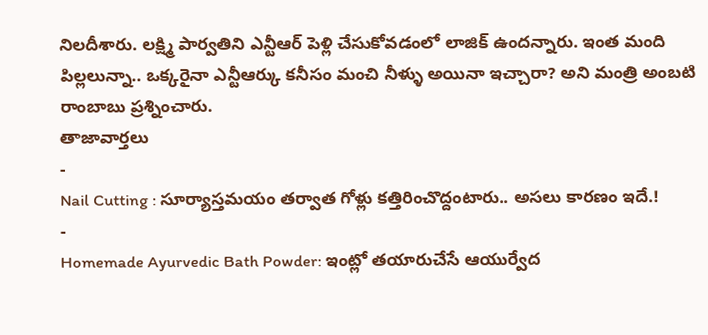నిలదీశారు. లక్ష్మి పార్వతిని ఎన్టీఆర్ పెళ్లి చేసుకోవడంలో లాజిక్ ఉందన్నారు. ఇంత మంది పిల్లలున్నా.. ఒక్కరైనా ఎన్టీఆర్కు కనీసం మంచి నీళ్ళు అయినా ఇచ్చారా? అని మంత్రి అంబటి రాంబాబు ప్రశ్నించారు.
తాజావార్తలు
-
Nail Cutting : సూర్యాస్తమయం తర్వాత గోళ్లు కత్తిరించొద్దంటారు.. అసలు కారణం ఇదే.!
-
Homemade Ayurvedic Bath Powder: ఇంట్లో తయారుచేసే ఆయుర్వేద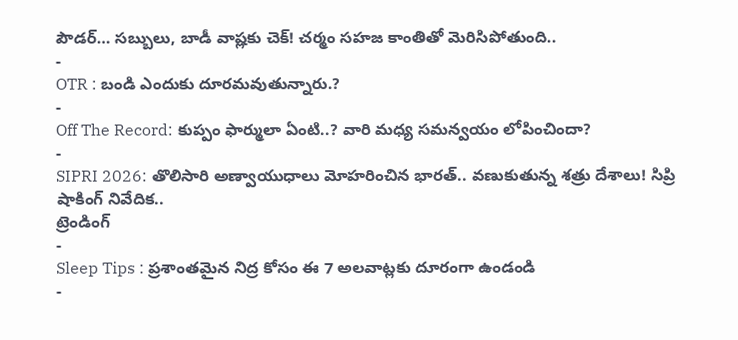పౌడర్… సబ్బులు, బాడీ వాష్లకు చెక్! చర్మం సహజ కాంతితో మెరిసిపోతుంది..
-
OTR : బండి ఎందుకు దూరమవుతున్నారు.?
-
Off The Record: కుప్పం ఫార్ములా ఏంటి..? వారి మధ్య సమన్వయం లోపించిందా?
-
SIPRI 2026: తొలిసారి అణ్వాయుధాలు మోహరించిన భారత్.. వణుకుతున్న శత్రు దేశాలు! సిప్రి షాకింగ్ నివేదిక..
ట్రెండింగ్
-
Sleep Tips : ప్రశాంతమైన నిద్ర కోసం ఈ 7 అలవాట్లకు దూరంగా ఉండండి
-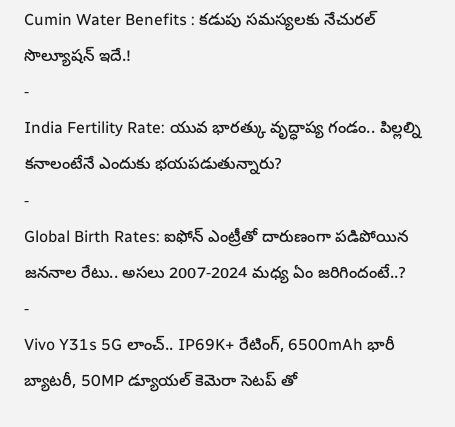Cumin Water Benefits : కడుపు సమస్యలకు నేచురల్ సొల్యూషన్ ఇదే.!
-
India Fertility Rate: యువ భారత్కు వృద్ధాప్య గండం.. పిల్లల్ని కనాలంటేనే ఎందుకు భయపడుతున్నారు?
-
Global Birth Rates: ఐఫోన్ ఎంట్రీతో దారుణంగా పడిపోయిన జననాల రేటు.. అసలు 2007-2024 మధ్య ఏం జరిగిందంటే..?
-
Vivo Y31s 5G లాంచ్.. IP69K+ రేటింగ్, 6500mAh భారీ బ్యాటరీ, 50MP డ్యూయల్ కెమెరా సెటప్ తో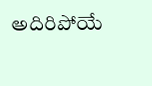అదిరిపోయే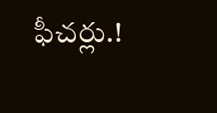ఫీచర్లు.!